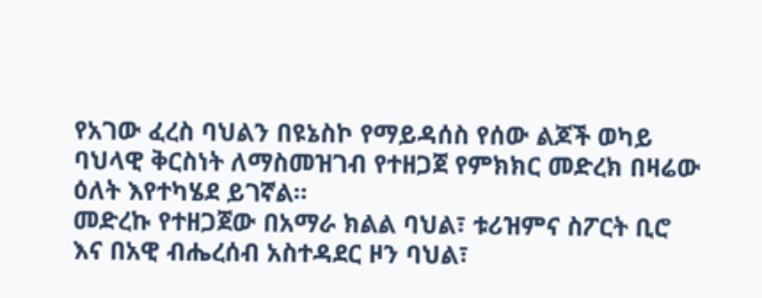የአገው ፈረስ ባህልን በዩኔስኮ የማይዳሰስ የሰው ልጆች ወካይ ባህላዊ ቅርስነት ለማስመዝገብ የተዘጋጀ የምክክር መድረክ በዛሬው ዕለት እየተካሄደ ይገኛል።
መድረኩ የተዘጋጀው በአማራ ክልል ባህል፣ ቱሪዝምና ስፖርት ቢሮ እና በአዊ ብሔረሰብ አስተዳደር ዞን ባህል፣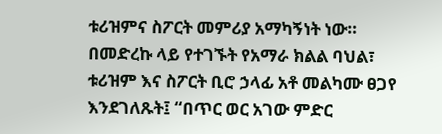ቱሪዝምና ስፖርት መምሪያ አማካኝነት ነው።
በመድረኩ ላይ የተገኙት የአማራ ክልል ባህል፣ ቱሪዝም እና ስፖርት ቢሮ ኃላፊ አቶ መልካሙ ፀጋየ እንደገለጹት፤ “በጥር ወር አገው ምድር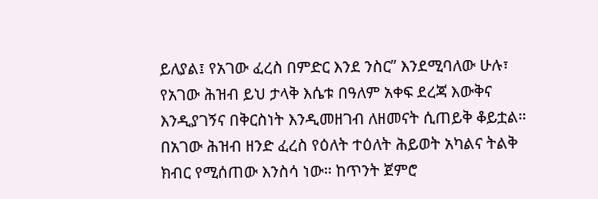ይለያል፤ የአገው ፈረስ በምድር እንደ ንስር” እንደሚባለው ሁሉ፣ የአገው ሕዝብ ይህ ታላቅ እሴቱ በዓለም አቀፍ ደረጃ እውቅና እንዲያገኝና በቅርስነት እንዲመዘገብ ለዘመናት ሲጠይቅ ቆይቷል።
በአገው ሕዝብ ዘንድ ፈረስ የዕለት ተዕለት ሕይወት አካልና ትልቅ ክብር የሚሰጠው እንስሳ ነው። ከጥንት ጀምሮ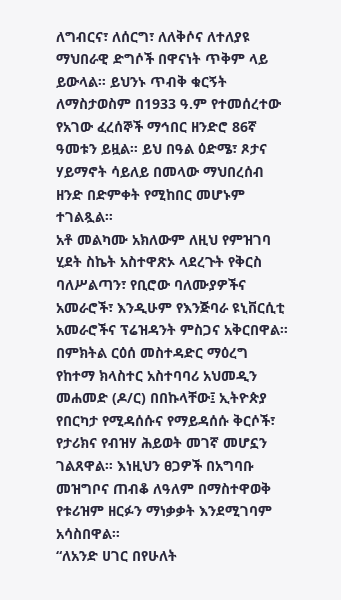ለግብርና፣ ለሰርግ፣ ለለቅሶና ለተለያዩ ማህበራዊ ድግሶች በዋናነት ጥቅም ላይ ይውላል። ይህንኑ ጥብቅ ቁርኝት ለማስታወስም በ1933 ዓ.ም የተመሰረተው የአገው ፈረሰኞች ማኅበር ዘንድሮ 86ኛ ዓመቱን ይዟል። ይህ በዓል ዕድሜ፣ ጾታና ሃይማኖት ሳይለይ በመላው ማህበረሰብ ዘንድ በድምቀት የሚከበር መሆኑም ተገልጿል።
አቶ መልካሙ አክለውም ለዚህ የምዝገባ ሂደት ስኬት አስተዋጽኦ ላደረጉት የቅርስ ባለሥልጣን፣ የቢሮው ባለሙያዎችና አመራሮች፣ እንዲሁም የእንጅባራ ዩኒቨርሲቲ አመራሮችና ፕሬዝዳንት ምስጋና አቅርበዋል።
በምክትል ርዕሰ መስተዳድር ማዕረግ የከተማ ክላስተር አስተባባሪ አህመዲን መሐመድ (ዶ/ር) በበኩላቸው፤ ኢትዮጵያ የበርካታ የሚዳሰሱና የማይዳሰሱ ቅርሶች፣ የታሪክና የብዝሃ ሕይወት መገኛ መሆኗን ገልጸዋል። እነዚህን ፀጋዎች በአግባቡ መዝግቦና ጠብቆ ለዓለም በማስተዋወቅ የቱሪዝም ዘርፉን ማነቃቃት እንደሚገባም አሳስበዋል።
“ለአንድ ሀገር በየሁለት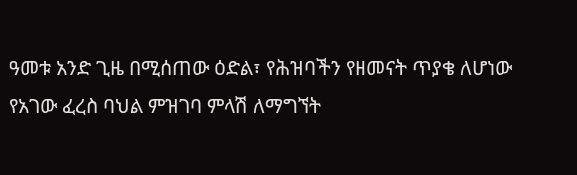ዓመቱ አንድ ጊዜ በሚሰጠው ዕድል፣ የሕዝባችን የዘመናት ጥያቄ ለሆነው የአገው ፈረስ ባህል ምዝገባ ምላሽ ለማግኘት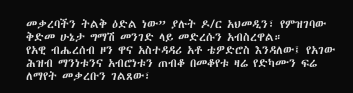መቃረባችን ትልቅ ዕድል ነው” ያሉት ዶ/ር አህመዲን፣ የምዝገባው ቅድመ ሁኔታ ግማሽ መንገድ ላይ መድረሱን አብስረዋል።
የአዊ ብሔረሰብ ዞን ዋና አስተዳዳሪ አቶ ቴዎድሮስ እንዳለው፤ የአገው ሕዝብ ማንነቱንና አብሮነቱን ጠብቆ በመቆየቱ ዛሬ የድካሙን ፍሬ ለማየት መቃረቡን ገልጸው፣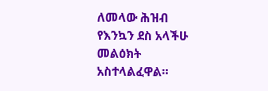ለመላው ሕዝብ የእንኳን ደስ አላችሁ መልዕክት አስተላልፈዋል።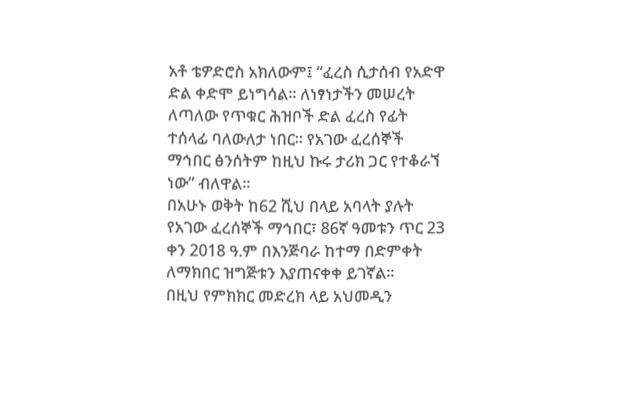አቶ ቴዎድሮስ አክለውም፤ “ፈረስ ሲታሰብ የአድዋ ድል ቀድሞ ይነግሳል። ለነፃነታችን መሠረት ለጣለው የጥቁር ሕዝቦች ድል ፈረስ የፊት ተሰላፊ ባለውለታ ነበር። የአገው ፈረሰኞች ማኅበር ፅንሰትም ከዚህ ኩሩ ታሪክ ጋር የተቆራኘ ነው” ብለዋል።
በአሁኑ ወቅት ከ62 ሺህ በላይ አባላት ያሉት የአገው ፈረሰኞች ማኅበር፣ 86ኛ ዓመቱን ጥር 23 ቀን 2018 ዓ.ም በእንጅባራ ከተማ በድምቀት ለማክበር ዝግጅቱን እያጠናቀቀ ይገኛል።
በዚህ የምክክር መድረክ ላይ አህመዲን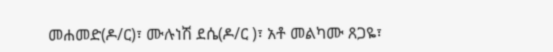መሐመድ(ዶ/ር)፣ ሙሉነሽ ደሴ(ዶ/ር )፣ አቶ መልካሙ ጸጋዬ፣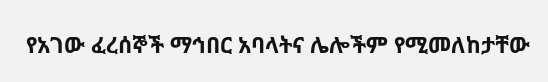የአገው ፈረሰኞች ማኅበር አባላትና ሌሎችም የሚመለከታቸው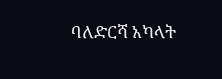ባለድርሻ አካላት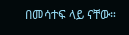በመሳተፍ ላይ ናቸው።